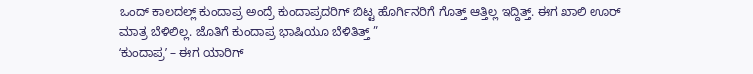ಒಂದ್ ಕಾಲದಲ್ಲ್ ಕುಂದಾಪ್ರ ಅಂದ್ರೆ ಕುಂದಾಪ್ರದರಿಗ್ ಬಿಟ್ಟ ಹೊರ್ಗಿನರಿಗೆ ಗೊತ್ತ್ ಆತ್ತಿಲ್ಲ ಇದ್ದಿತ್ತ್. ಈಗ ಖಾಲಿ ಊರ್ ಮಾತ್ರ ಬೆಳಿಲಿಲ್ಲ. ಜೊತಿಗೆ ಕುಂದಾಪ್ರ ಭಾಷಿಯೂ ಬೆಳಿತಿತ್ತ್ ”
ʻಕುಂದಾಪ್ರʼ – ಈಗ ಯಾರಿಗ್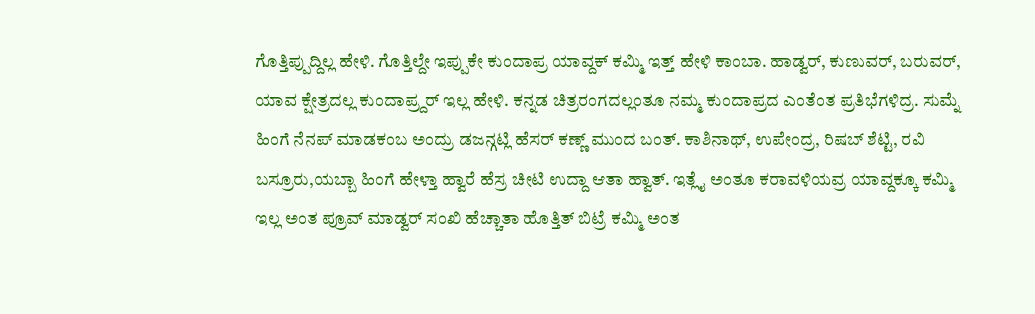ಗೊತ್ತಿಪ್ಪುದ್ದಿಲ್ಲ ಹೇಳಿ. ಗೊತ್ತಿಲ್ದೇ ಇಪ್ಪುಕೇ ಕುಂದಾಪ್ರ ಯಾವ್ದಕ್ ಕಮ್ಮಿ ಇತ್ತ್ ಹೇಳಿ ಕಾಂಬಾ. ಹಾಡ್ವರ್, ಕುಣುವರ್, ಬರುವರ್, ಯಾವ ಕ್ಷೇತ್ರದಲ್ಲ ಕುಂದಾಪ್ರ್ದರ್ ಇಲ್ಲ ಹೇಳಿ. ಕನ್ನಡ ಚಿತ್ರರಂಗದಲ್ಲಂತೂ ನಮ್ಮ ಕುಂದಾಪ್ರದ ಎಂತೆಂತ ಪ್ರತಿಭೆಗಳಿದ್ರ. ಸುಮ್ನೆ ಹಿಂಗೆ ನೆನಪ್ ಮಾಡಕಂಬ ಅಂದ್ರು ಡಜನ್ಗಟ್ಲಿ ಹೆಸರ್ ಕಣ್ಣ್ ಮುಂದ ಬಂತ್. ಕಾಶಿನಾಥ್, ಉಪೇಂದ್ರ, ರಿಷಬ್ ಶೆಟ್ಟಿ, ರವಿ ಬಸ್ರೂರು,ಯಬ್ಬಾ ಹಿಂಗೆ ಹೇಳ್ತಾ ಹ್ವಾರೆ ಹೆಸ್ರ ಚೀಟಿ ಉದ್ದಾ ಆತಾ ಹ್ವಾತ್. ಇತ್ಲೈ ಅಂತೂ ಕರಾವಳಿಯವ್ರ ಯಾವ್ದಕ್ಕೂ ಕಮ್ಮಿ ಇಲ್ಲ ಅಂತ ಪ್ರೂವ್ ಮಾಡ್ವರ್ ಸಂಖಿ ಹೆಚ್ಚಾತಾ ಹೊತ್ತಿತ್ ಬಿಟ್ರೆ ಕಮ್ಮಿ ಅಂತ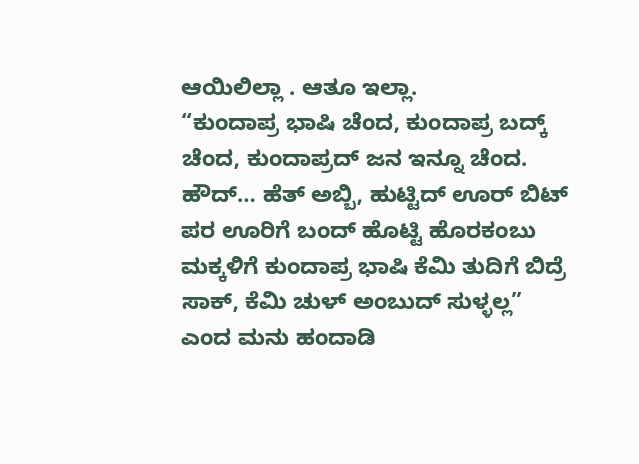ಆಯಿಲಿಲ್ಲಾ . ಆತೂ ಇಲ್ಲಾ.
“ಕುಂದಾಪ್ರ ಭಾಷಿ ಚೆಂದ, ಕುಂದಾಪ್ರ ಬದ್ಕ್ ಚೆಂದ, ಕುಂದಾಪ್ರದ್ ಜನ ಇನ್ನೂ ಚೆಂದ. ಹೌದ್… ಹೆತ್ ಅಬ್ಬಿ, ಹುಟ್ಟಿದ್ ಊರ್ ಬಿಟ್ ಪರ ಊರಿಗೆ ಬಂದ್ ಹೊಟ್ಟಿ ಹೊರಕಂಬು ಮಕ್ಕಳಿಗೆ ಕುಂದಾಪ್ರ ಭಾಷಿ ಕೆಮಿ ತುದಿಗೆ ಬಿದ್ರೆ ಸಾಕ್, ಕೆಮಿ ಚುಳ್ ಅಂಬುದ್ ಸುಳ್ಳಲ್ಲ” ಎಂದ ಮನು ಹಂದಾಡಿ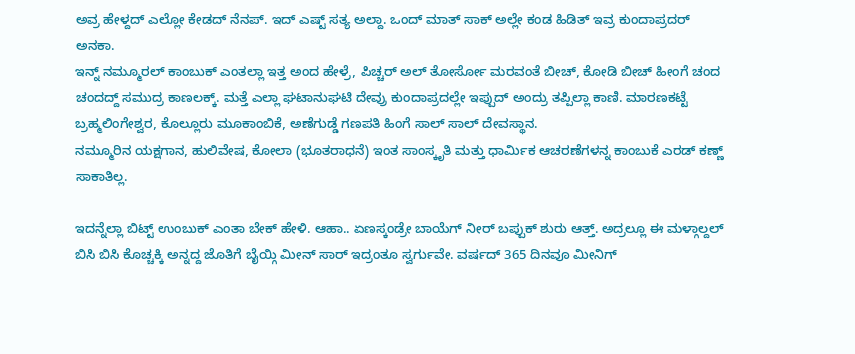ಅವ್ರ ಹೇಳ್ದದ್ ಎಲ್ಲೋ ಕೇಡದ್ ನೆನಪ್. ಇದ್ ಎಷ್ಟ್ ಸತ್ಯ ಅಲ್ದಾ. ಒಂದ್ ಮಾತ್ ಸಾಕ್ ಅಲ್ಲೇ ಕಂಡ ಹಿಡಿತ್ ಇವ್ರ ಕುಂದಾಪ್ರದರ್ ಅನಕಾ.
ಇನ್ನ್ ನಮ್ಮೂರಲ್ ಕಾಂಬುಕ್ ಎಂತಲ್ಲಾ ಇತ್ತ ಅಂದ ಹೇಳ್ರೆ, ಪಿಚ್ಚರ್ ಅಲ್ ತೋರ್ಸೋ ಮರವಂತೆ ಬೀಚ್, ಕೋಡಿ ಬೀಚ್ ಹೀಂಗೆ ಚಂದ ಚಂದದ್ದ್ ಸಮುದ್ರ ಕಾಣಲಕ್ಕ್. ಮತ್ತೆ ಎಲ್ಲಾ ಘಟಾನುಘಟಿ ದೇವ್ರು ಕುಂದಾಪ್ರದಲ್ಲೇ ಇಪ್ಪುದ್ ಅಂದ್ರು ತಪ್ಪಿಲ್ಲಾ ಕಾಣಿ. ಮಾರಣಕಟ್ಟೆ ಬ್ರಹ್ಮಲಿಂಗೇಶ್ವರ, ಕೊಲ್ಲೂರು ಮೂಕಾಂಬಿಕೆ, ಅಣೆಗುಡ್ಡೆ ಗಣಪತಿ ಹಿಂಗೆ ಸಾಲ್ ಸಾಲ್ ದೇವಸ್ಥಾನ.
ನಮ್ಮೂರಿನ ಯಕ್ಷಗಾನ, ಹುಲಿವೇಷ, ಕೋಲಾ (ಭೂತರಾಧನೆ) ಇಂತ ಸಾಂಸ್ಕೃತಿ ಮತ್ತು ಧಾರ್ಮಿಕ ಆಚರಣೆಗಳನ್ನ ಕಾಂಬುಕೆ ಎರಡ್ ಕಣ್ಣ್ ಸಾಕಾತಿಲ್ಲ.

ಇದನ್ನೆಲ್ಲಾ ಬಿಟ್ಟ್ ಉಂಬುಕ್ ಎಂತಾ ಬೇಕ್ ಹೇಳಿ. ಆಹಾ.. ಏಣಸ್ಕಂಡ್ರೇ ಬಾಯೆಗ್ ನೀರ್ ಬಪ್ಪುಕ್ ಶುರು ಆತ್ತ್. ಅದ್ರಲ್ಲೂ ಈ ಮಳ್ಗಾಲ್ದಲ್ ಬಿಸಿ ಬಿಸಿ ಕೊಚ್ಚಕ್ಕಿ ಅನ್ನದ್ದ ಜೊತಿಗೆ ಬೈಯ್ಗಿ ಮೀನ್ ಸಾರ್ ಇದ್ರಂತೂ ಸ್ವರ್ಗುವೇ. ವರ್ಷದ್ 365 ದಿನವೂ ಮೀನಿಗ್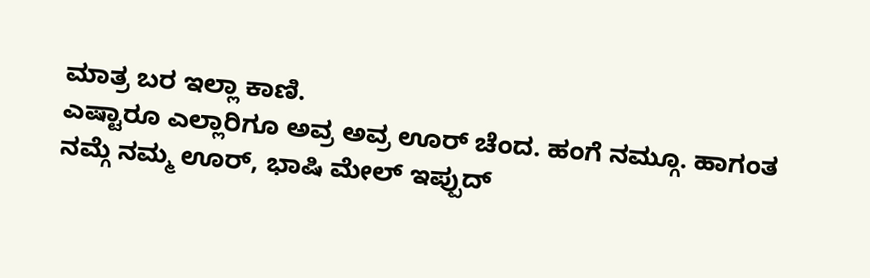ಮಾತ್ರ ಬರ ಇಲ್ಲಾ ಕಾಣಿ.
ಎಷ್ಟಾರೂ ಎಲ್ಲಾರಿಗೂ ಅವ್ರ ಅವ್ರ ಊರ್ ಚೆಂದ. ಹಂಗೆ ನಮ್ಗೂ. ಹಾಗಂತ ನಮ್ಗೆ ನಮ್ಮ ಊರ್, ಭಾಷಿ ಮೇಲ್ ಇಪ್ಪುದ್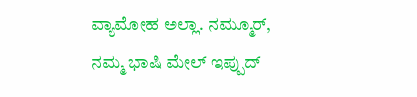ವ್ಯಾಮೋಹ ಅಲ್ಲಾ. ನಮ್ಮೂರ್, ನಮ್ಮ ಭಾಷಿ ಮೇಲ್ ಇಪ್ಪುದ್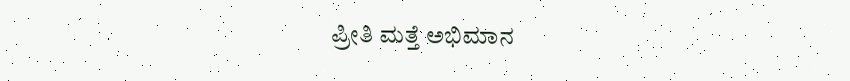ಪ್ರೀತಿ ಮತ್ತೆ ಅಭಿಮಾನ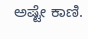ಅಷ್ಟೇ ಕಾಣಿ.